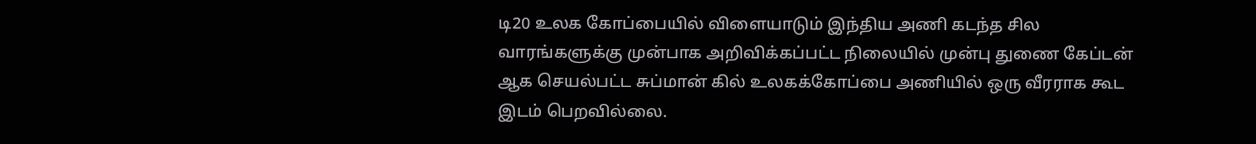டி20 உலக கோப்பையில் விளையாடும் இந்திய அணி கடந்த சில வாரங்களுக்கு முன்பாக அறிவிக்கப்பட்ட நிலையில் முன்பு துணை கேப்டன் ஆக செயல்பட்ட சுப்மான் கில் உலகக்கோப்பை அணியில் ஒரு வீரராக கூட இடம் பெறவில்லை.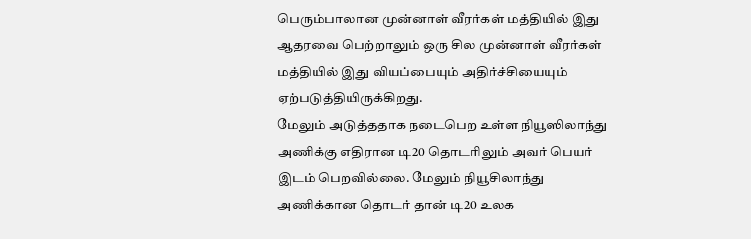பெரும்பாலான முன்னாள் வீரர்கள் மத்தியில் இது ஆதரவை பெற்றாலும் ஒரு சில முன்னாள் வீரர்கள் மத்தியில் இது வியப்பையும் அதிர்ச்சியையும் ஏற்படுத்தியிருக்கிறது.
மேலும் அடுத்ததாக நடைபெற உள்ள நியூஸிலாந்து அணிக்கு எதிரான டி20 தொடரிலும் அவர் பெயர் இடம் பெறவில்லை. மேலும் நியூசிலாந்து அணிக்கான தொடர் தான் டி20 உலக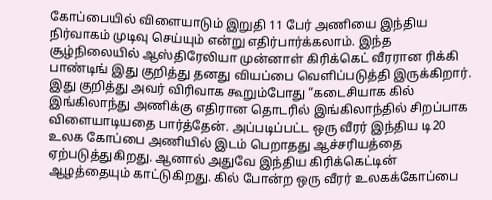கோப்பையில் விளையாடும் இறுதி 11 பேர் அணியை இந்திய நிர்வாகம் முடிவு செய்யும் என்று எதிர்பார்க்கலாம். இந்த சூழ்நிலையில் ஆஸ்திரேலியா முன்னாள் கிரிக்கெட் வீரரான ரிக்கி பாண்டிங் இது குறித்து தனது வியப்பை வெளிப்படுத்தி இருக்கிறார்.
இது குறித்து அவர் விரிவாக கூறும்போது “கடைசியாக கில் இங்கிலாந்து அணிக்கு எதிரான தொடரில் இங்கிலாந்தில் சிறப்பாக விளையாடியதை பார்த்தேன். அப்படிப்பட்ட ஒரு வீரர் இந்திய டி20 உலக கோப்பை அணியில் இடம் பெறாதது ஆச்சரியத்தை ஏற்படுத்துகிறது. ஆனால் அதுவே இந்திய கிரிக்கெட்டின் ஆழத்தையும் காட்டுகிறது. கில் போன்ற ஒரு வீரர் உலகக்கோப்பை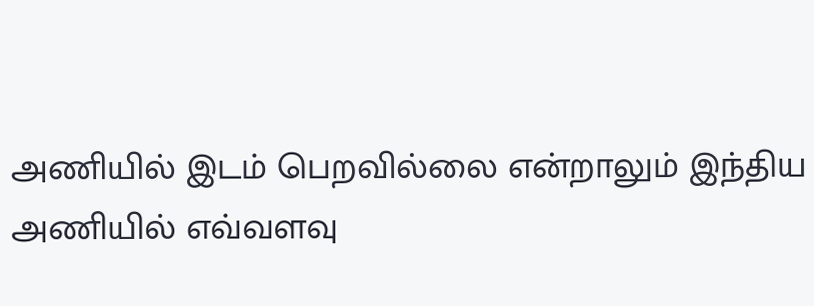அணியில் இடம் பெறவில்லை என்றாலும் இந்திய அணியில் எவ்வளவு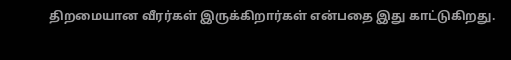திறமையான வீரர்கள் இருக்கிறார்கள் என்பதை இது காட்டுகிறது.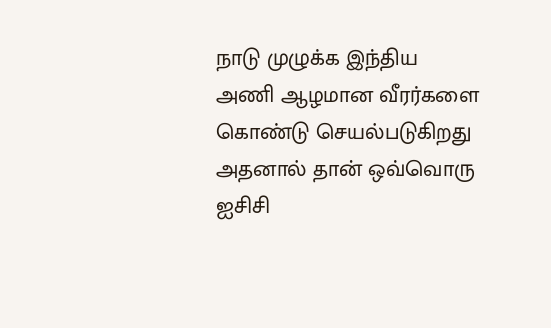நாடு முழுக்க இந்திய அணி ஆழமான வீரர்களை கொண்டு செயல்படுகிறது அதனால் தான் ஒவ்வொரு ஐசிசி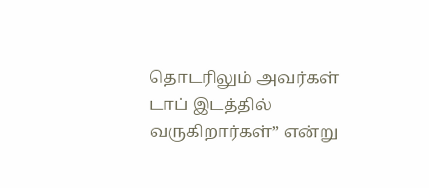தொடரிலும் அவர்கள் டாப் இடத்தில் வருகிறார்கள்” என்று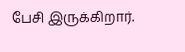பேசி இருக்கிறார்.